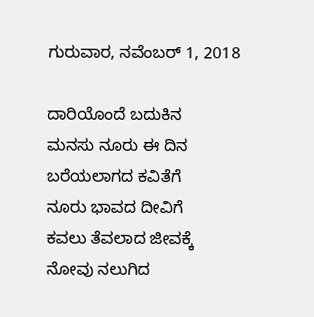ಗುರುವಾರ, ನವೆಂಬರ್ 1, 2018

ದಾರಿಯೊಂದೆ ಬದುಕಿನ
ಮನಸು ನೂರು ಈ ದಿನ
ಬರೆಯಲಾಗದ ಕವಿತೆಗೆ
ನೂರು ಭಾವದ ದೀವಿಗೆ
ಕವಲು ತೆವಲಾದ ಜೀವಕ್ಕೆ
ನೋವು ನಲುಗಿದ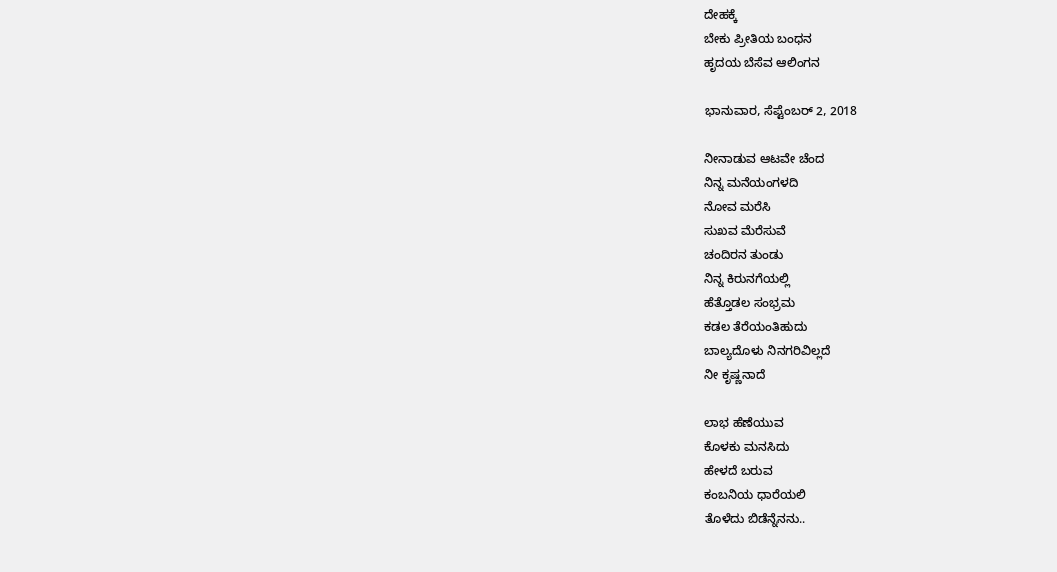ದೇಹಕ್ಕೆ
ಬೇಕು ಪ್ರೀತಿಯ ಬಂಧನ
ಹೃದಯ ಬೆಸೆವ ಆಲಿಂಗನ

ಭಾನುವಾರ, ಸೆಪ್ಟೆಂಬರ್ 2, 2018

ನೀನಾಡುವ ಆಟವೇ ಚೆಂದ
ನಿನ್ನ ಮನೆಯಂಗಳದಿ
ನೋವ ಮರೆಸಿ
ಸುಖವ ಮೆರೆಸುವೆ
ಚಂದಿರನ ತುಂಡು
ನಿನ್ನ ಕಿರುನಗೆಯಲ್ಲಿ
ಹೆತ್ತೊಡಲ ಸಂಭ್ರಮ
ಕಡಲ ತೆರೆಯಂತಿಹುದು
ಬಾಲ್ಯದೊಳು ನಿನಗರಿವಿಲ್ಲದೆ
ನೀ ಕೃಷ್ಣನಾದೆ

ಲಾಭ ಹೆಣೆಯುವ
ಕೊಳಕು ಮನಸಿದು
ಹೇಳದೆ ಬರುವ
ಕಂಬನಿಯ ಧಾರೆಯಲಿ
ತೊಳೆದು ಬಿಡೆನ್ನೆನನು..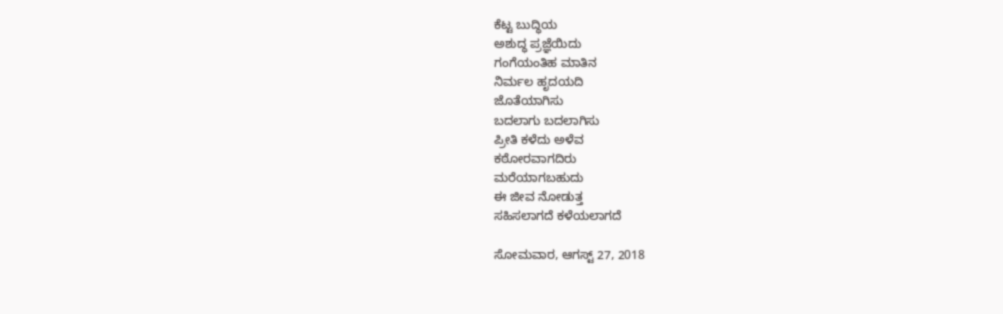ಕೆಟ್ಟ ಬುದ್ಧಿಯ
ಅಶುದ್ಧ ಪ್ರಜ್ಞೆಯಿದು
ಗಂಗೆಯಂತಿಹ ಮಾತಿನ
ನಿರ್ಮಲ ಹೃದಯದಿ
ಜೊತೆಯಾಗಿಸು
ಬದಲಾಗು ಬದಲಾಗಿಸು
ಪ್ರೀತಿ ಕಳೆದು ಅಳೆವ
ಕಠೋರವಾಗದಿರು
ಮರೆಯಾಗಬಹುದು
ಈ ಜೀವ ನೋಡುತ್ತ
ಸಹಿಸಲಾಗದೆ ಕಳೆಯಲಾಗದೆ

ಸೋಮವಾರ, ಆಗಸ್ಟ್ 27, 2018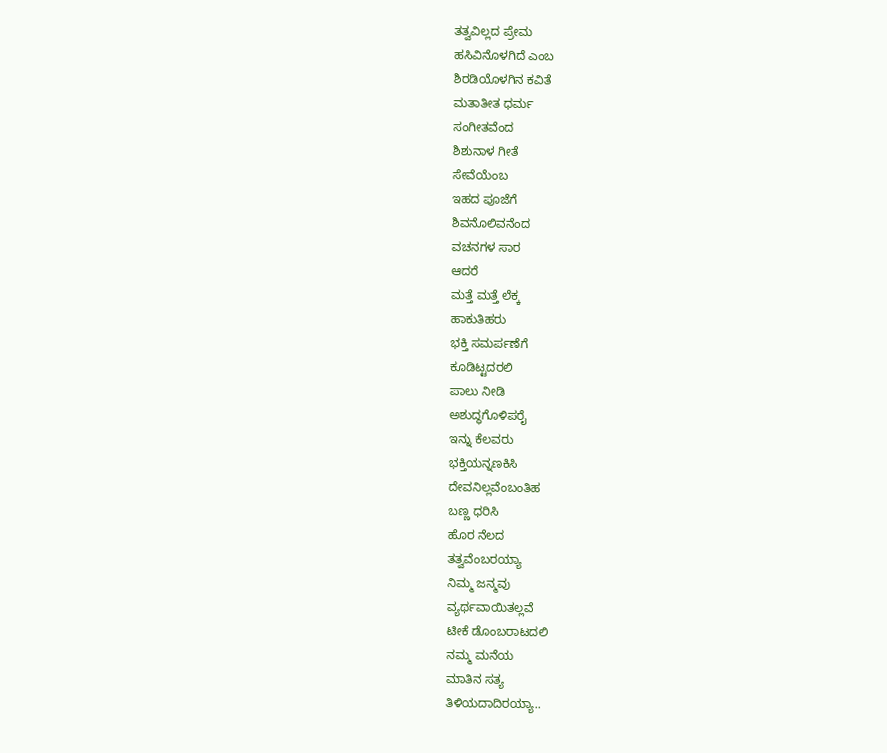ತತ್ವವಿಲ್ಲದ ಪ್ರೇಮ
ಹಸಿವಿನೊಳಗಿದೆ ಎಂಬ
ಶಿರಡಿಯೊಳಗಿನ ಕವಿತೆ
ಮತಾತೀತ ಧರ್ಮ
ಸಂಗೀತವೆಂದ
ಶಿಶುನಾಳ ಗೀತೆ
ಸೇವೆಯೆಂಬ
ಇಹದ ಪೂಜೆಗೆ
ಶಿವನೊಲಿವನೆಂದ
ವಚನಗಳ ಸಾರ
ಆದರೆ
ಮತ್ತೆ ಮತ್ತೆ ಲೆಕ್ಕ
ಹಾಕುತಿಹರು
ಭಕ್ತಿ ಸಮರ್ಪಣೆಗೆ
ಕೂಡಿಟ್ಟದರಲಿ
ಪಾಲು ನೀಡಿ
ಅಶುದ್ಧಗೊಳಿಪರೈ
ಇನ್ನು ಕೆಲವರು
ಭಕ್ತಿಯನ್ನಣಕಿಸಿ
ದೇವನಿಲ್ಲವೆಂಬಂತಿಹ
ಬಣ್ಣ ಧರಿಸಿ
ಹೊರ ನೆಲದ
ತತ್ವವೆಂಬರಯ್ಯಾ
ನಿಮ್ಮ ಜನ್ಮವು
ವ್ಯರ್ಥವಾಯಿತಲ್ಲವೆ
ಟೀಕೆ ಡೊಂಬರಾಟದಲಿ
ನಮ್ಮ ಮನೆಯ
ಮಾತಿನ ಸತ್ಯ
ತಿಳಿಯದಾದಿರಯ್ಯಾ..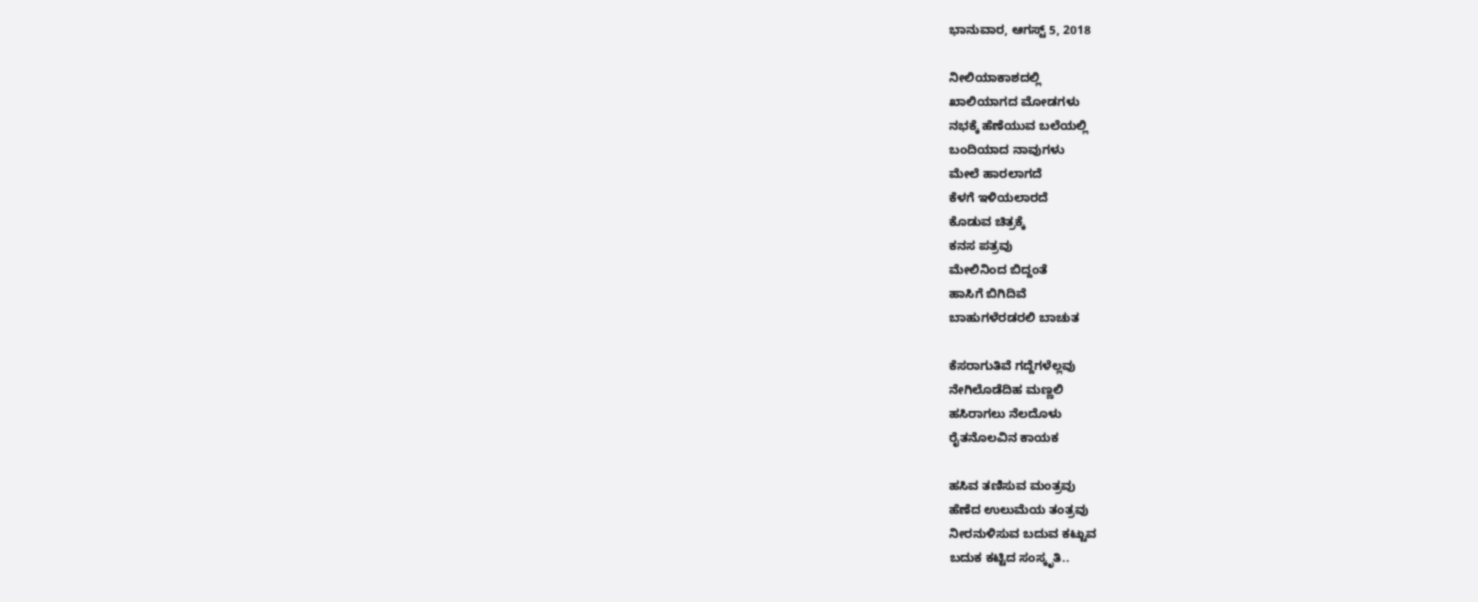ಭಾನುವಾರ, ಆಗಸ್ಟ್ 5, 2018

ನೀಲಿಯಾಕಾಶದಲ್ಲಿ
ಖಾಲಿಯಾಗದ ಮೋಡಗಳು
ನಭಕ್ಕೆ ಹೆಣೆಯುವ ಬಲೆಯಲ್ಲಿ
ಬಂದಿಯಾದ ನಾವುಗಳು
ಮೇಲೆ ಹಾರಲಾಗದೆ
ಕೆಳಗೆ ಇಳಿಯಲಾರದೆ
ಕೊಡುವ ಚಿತ್ರಕ್ಕೆ
ಕನಸ ಪತ್ರವು
ಮೇಲಿನಿಂದ ಬಿದ್ದಂತೆ
ಹಾಸಿಗೆ ಬಿಗಿದಿವೆ
ಬಾಹುಗಳೆರಡರಲಿ ಬಾಚುತ

ಕೆಸರಾಗುತಿವೆ ಗದ್ದೆಗಳೆಲ್ಲವು
ನೇಗಿಲೊಡೆದಿಹ ಮಣ್ಣಲಿ
ಹಸಿರಾಗಲು ನೆಲದೊಳು
ರೈತನೊಲವಿನ ಕಾಯಕ

ಹಸಿವ ತಣಿಸುವ ಮಂತ್ರವು
ಹೆಣೆದ ಉಲುಮೆಯ ತಂತ್ರವು
ನೀರನುಳಿಸುವ ಬದುವ ಕಟ್ಟುವ
ಬದುಕ ಕಟ್ಟಿದ ಸಂಸ್ಕೃತಿ..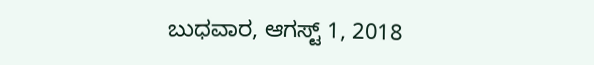ಬುಧವಾರ, ಆಗಸ್ಟ್ 1, 2018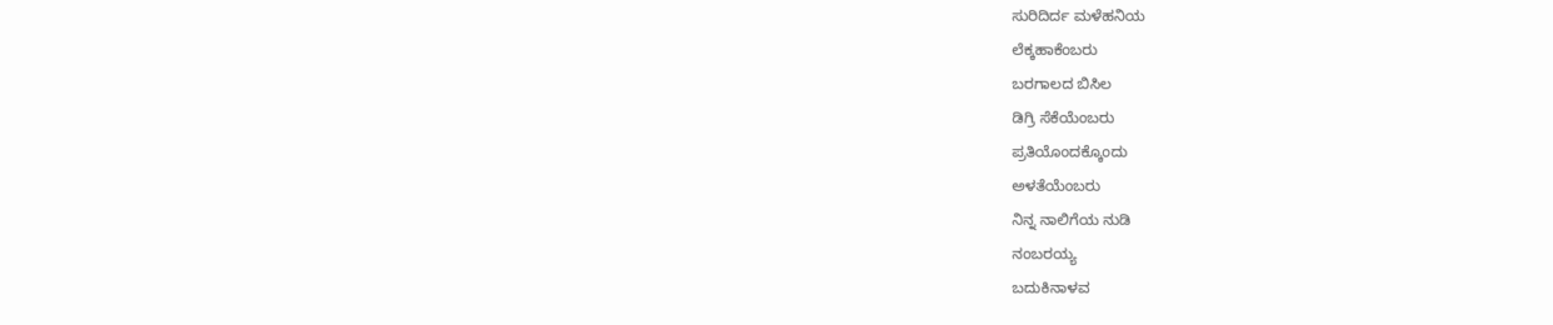ಸುರಿದಿರ್ದ ಮಳೆಹನಿಯ
ಲೆಕ್ಕಹಾಕೆಂಬರು
ಬರಗಾಲದ ಬಿಸಿಲ
ಡಿಗ್ರಿ ಸೆಕೆಯೆಂಬರು
ಪ್ರತಿಯೊಂದಕ್ಕೊಂದು
ಅಳತೆಯೆಂಬರು
ನಿನ್ನ ನಾಲಿಗೆಯ ನುಡಿ
ನಂಬರಯ್ಯ
ಬದುಕಿನಾಳವ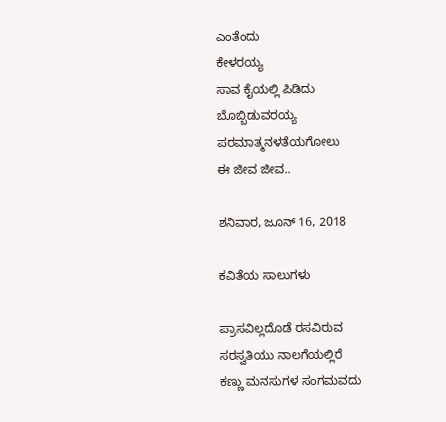ಎಂತೆಂದು
ಕೇಳರಯ್ಯ
ಸಾವ ಕೈಯಲ್ಲಿ ಪಿಡಿದು
ಬೊಬ್ಬಿಡುವರಯ್ಯ
ಪರಮಾತ್ಮನಳತೆಯಗೋಲು
ಈ ಜೀವ ಜೀವ..

ಶನಿವಾರ, ಜೂನ್ 16, 2018

ಕವಿತೆಯ ಸಾಲುಗಳು

ಪ್ರಾಸವಿಲ್ಲದೊಡೆ ರಸವಿರುವ
ಸರಸ್ವತಿಯು ನಾಲಗೆಯಲ್ಲಿರೆ
ಕಣ್ಣು ಮನಸುಗಳ ಸಂಗಮವದು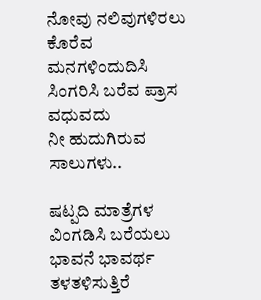ನೋವು ನಲಿವುಗಳಿರಲು
ಕೊರೆವ ಮನಗಳಿಂದುದಿಸಿ
ಸಿಂಗರಿಸಿ ಬರೆವ ಪ್ರಾಸ ವಧುವದು
ನೀ ಹುದುಗಿರುವ ಸಾಲುಗಳು..

ಷಟ್ಪದಿ ಮಾತ್ರೆಗಳ ವಿಂಗಡಿಸಿ ಬರೆಯಲು
ಭಾವನೆ ಭಾವರ್ಥ ತಳತಳಿಸುತ್ತಿರೆ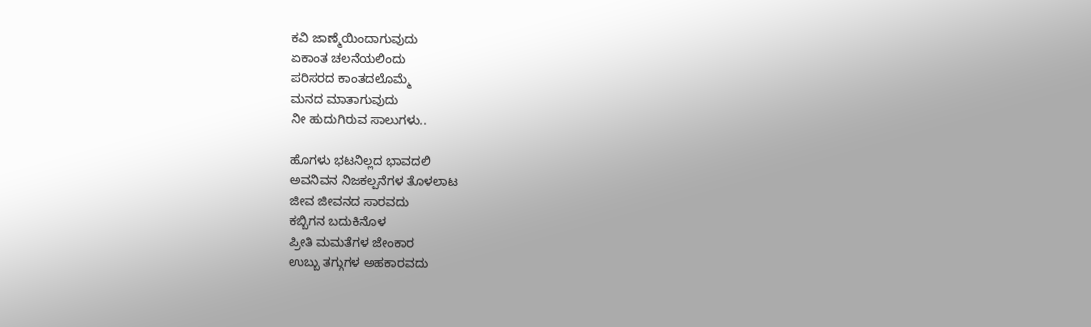ಕವಿ ಜಾಣ್ಮೆಯಿಂದಾಗುವುದು
ಏಕಾಂತ ಚಲನೆಯಲಿಂದು
ಪರಿಸರದ ಕಾಂತದಲೊಮ್ಮೆ
ಮನದ ಮಾತಾಗುವುದು
ನೀ ಹುದುಗಿರುವ ಸಾಲುಗಳು..

ಹೊಗಳು ಭಟನಿಲ್ಲದ ಭಾವದಲಿ
ಅವನಿವನ ನಿಜಕಲ್ಪನೆಗಳ ತೊಳಲಾಟ
ಜೀವ ಜೀವನದ ಸಾರವದು
ಕಬ್ಬಿಗನ ಬದುಕಿನೊಳ
ಪ್ರೀತಿ ಮಮತೆಗಳ ಜೇಂಕಾರ
ಉಬ್ಬು ತಗ್ಗುಗಳ ಅಹಕಾರವದು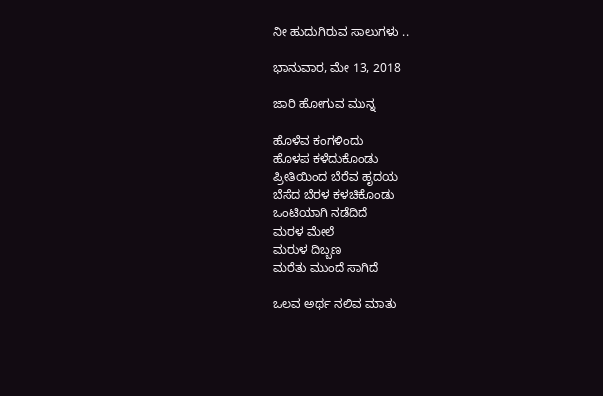ನೀ ಹುದುಗಿರುವ ಸಾಲುಗಳು ..

ಭಾನುವಾರ, ಮೇ 13, 2018

ಜಾರಿ ಹೋಗುವ ಮುನ್ನ

ಹೊಳೆವ ಕಂಗಳಿಂದು
ಹೊಳಪ ಕಳೆದುಕೊಂಡು
ಪ್ರೀತಿಯಿಂದ ಬೆರೆವ ಹೃದಯ
ಬೆಸೆದ ಬೆರಳ ಕಳಚಿಕೊಂಡು
ಒಂಟಿಯಾಗಿ ನಡೆದಿದೆ
ಮರಳ ಮೇಲೆ
ಮರುಳ ದಿಬ್ಬಣ
ಮರೆತು ಮುಂದೆ ಸಾಗಿದೆ

ಒಲವ ಅರ್ಥ ನಲಿವ ಮಾತು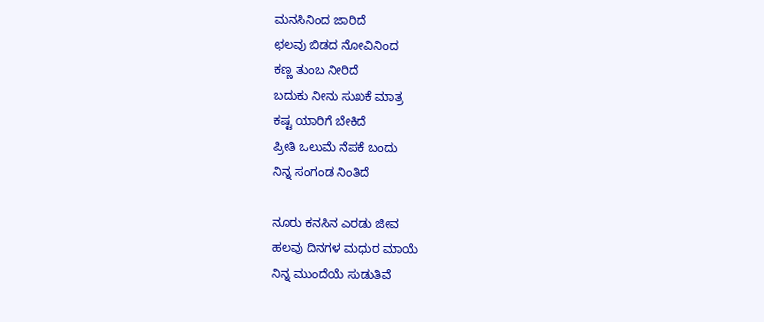ಮನಸಿನಿಂದ ಜಾರಿದೆ
ಛಲವು ಬಿಡದ ನೋವಿನಿಂದ
ಕಣ್ಣ ತುಂಬ ನೀರಿದೆ
ಬದುಕು ನೀನು ಸುಖಕೆ ಮಾತ್ರ
ಕಷ್ಟ ಯಾರಿಗೆ ಬೇಕಿದೆ
ಪ್ರೀತಿ ಒಲುಮೆ ನೆಪಕೆ ಬಂದು
ನಿನ್ನ ಸಂಗಂಡ ನಿಂತಿದೆ

ನೂರು ಕನಸಿನ ಎರಡು ಜೀವ
ಹಲವು ದಿನಗಳ ಮಧುರ ಮಾಯೆ
ನಿನ್ನ ಮುಂದೆಯೆ ಸುಡುತಿವೆ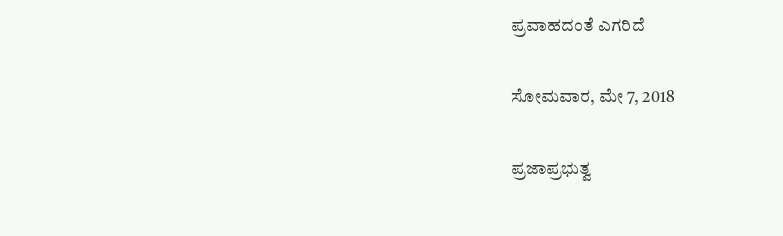ಪ್ರವಾಹದಂತೆ ಎಗರಿದೆ

ಸೋಮವಾರ, ಮೇ 7, 2018

ಪ್ರಜಾಪ್ರಭುತ್ವ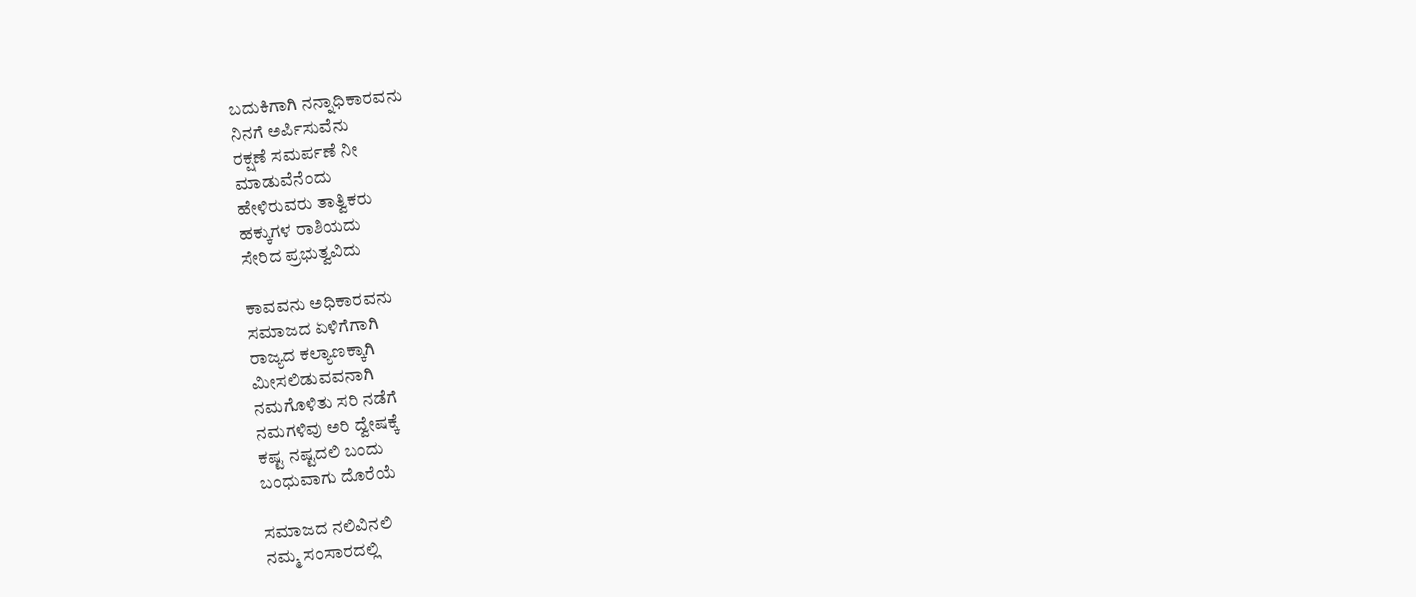ಬದುಕಿಗಾಗಿ ನನ್ನಾಧಿಕಾರವನು
ನಿನಗೆ ಅರ್ಪಿಸುವೆನು
ರಕ್ಷಣೆ ಸಮರ್ಪಣೆ ನೀ
ಮಾಡುವೆನೆಂದು
ಹೇಳಿರುವರು ತಾತ್ವಿಕರು
ಹಕ್ಕುಗಳ ರಾಶಿಯದು
ಸೇರಿದ ಪ್ರಭುತ್ವವಿದು

ಕಾವವನು ಅಧಿಕಾರವನು
ಸಮಾಜದ ಏಳಿಗೆಗಾಗಿ
ರಾಜ್ಯದ ಕಲ್ಯಾಣಕ್ಕಾಗಿ
ಮೀಸಲಿಡುವವನಾಗಿ
ನಮಗೊಳಿತು ಸರಿ ನಡೆಗೆ
ನಮಗಳಿವು ಅರಿ ದ್ವೇಷಕ್ಕೆ
ಕಷ್ಟ ನಷ್ಟದಲಿ ಬಂದು
ಬಂಧುವಾಗು ದೊರೆಯೆ

ಸಮಾಜದ ನಲಿವಿನಲಿ
ನಮ್ಮ ಸಂಸಾರದಲ್ಲಿ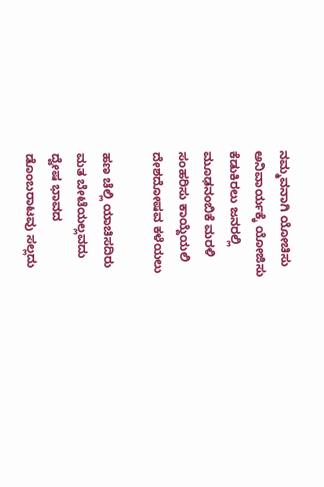ನಮ್ಮವನಾಗಿ ಯೋಚಿಸು
ಅನಿವಾರ್ಯಕ್ಕೆ ಯೋಜಿಸು
ಕೆಡುಕಿರಲು ಜನರಲ್ಲಿ
ಮೂಢನಂಬಿಕೆ ಮರಳಿ
ಸಂಹರಿಸು ಕಾಯ್ದೆಯಲಿ
ದೇಶದೋಷವ ಕಳೆಯಲು

ಹಣ ಚೆಲ್ಲಿ ಯಾಚಿಸದಿರು
ಮತ ಬೇಟೆಯಲ್ಲವದು
ದ್ವೇಷ ಭಾವದ
ಡೊಂಬರಾಟವು ಸಲ್ಲದು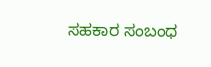ಸಹಕಾರ ಸಂಬಂಧ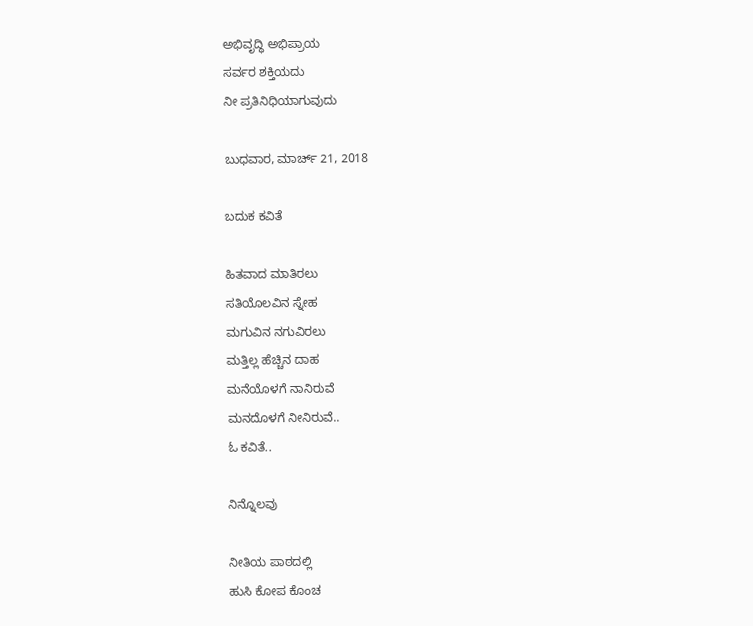ಅಭಿವೃದ್ಧಿ ಅಭಿಪ್ರಾಯ
ಸರ್ವರ ಶಕ್ತಿಯದು
ನೀ ಪ್ರತಿನಿಧಿಯಾಗುವುದು

ಬುಧವಾರ, ಮಾರ್ಚ್ 21, 2018

ಬದುಕ ಕವಿತೆ

ಹಿತವಾದ ಮಾತಿರಲು
ಸತಿಯೊಲವಿನ ಸ್ನೇಹ
ಮಗುವಿನ ನಗುವಿರಲು
ಮತ್ತಿಲ್ಲ ಹೆಚ್ಚಿನ ದಾಹ
ಮನೆಯೊಳಗೆ ನಾನಿರುವೆ
ಮನದೊಳಗೆ ನೀನಿರುವೆ..
ಓ ಕವಿತೆ..

ನಿನ್ನೊಲವು

ನೀತಿಯ ಪಾಠದಲ್ಲಿ
ಹುಸಿ ಕೋಪ ಕೊಂಚ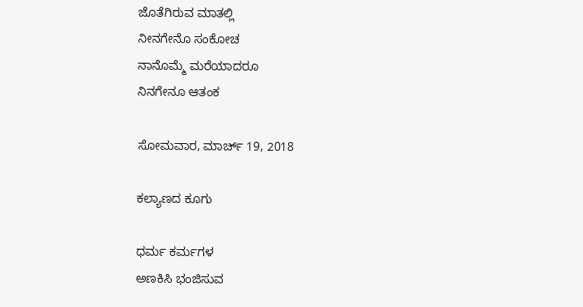ಜೊತೆಗಿರುವ ಮಾತಲ್ಲಿ
ನೀನಗೇನೊ ಸಂಕೋಚ
ನಾನೊಮ್ಮೆ ಮರೆಯಾದರೂ
ನಿನಗೇನೂ ಆತಂಕ

ಸೋಮವಾರ, ಮಾರ್ಚ್ 19, 2018

ಕಲ್ಯಾಣದ ಕೂಗು

ಧರ್ಮ ಕರ್ಮಗಳ
ಅಣಕಿಸಿ ಭಂಜಿಸುವ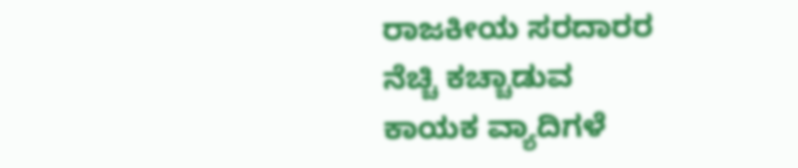ರಾಜಕೀಯ ಸರದಾರರ
ನೆಚ್ಚಿ ಕಚ್ಚಾಡುವ
ಕಾಯಕ ವ್ಯಾದಿಗಳೆ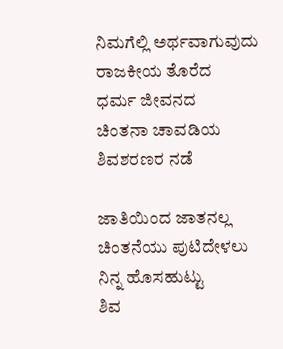ನಿಮಗೆಲ್ಲಿ ಅರ್ಥವಾಗುವುದು
ರಾಜಕೀಯ ತೊರೆದ
ಧರ್ಮ ಜೀವನದ
ಚಿಂತನಾ ಚಾವಡಿಯ
ಶಿವಶರಣರ ನಡೆ

ಜಾತಿಯಿಂದ ಜಾತನಲ್ಲ
ಚಿಂತನೆಯು ಪುಟಿದೇಳಲು
ನಿನ್ನ ಹೊಸಹುಟ್ಟು
ಶಿವ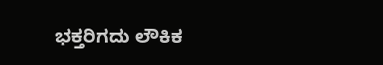ಭಕ್ತರಿಗದು ಲೌಕಿಕ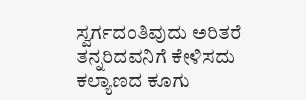ಸ್ವರ್ಗದಂತಿವುದು ಅರಿತರೆ
ತನ್ನರಿದವನಿಗೆ ಕೇಳಿಸದು
ಕಲ್ಯಾಣದ ಕೂಗು